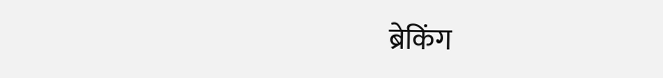ब्रेकिंग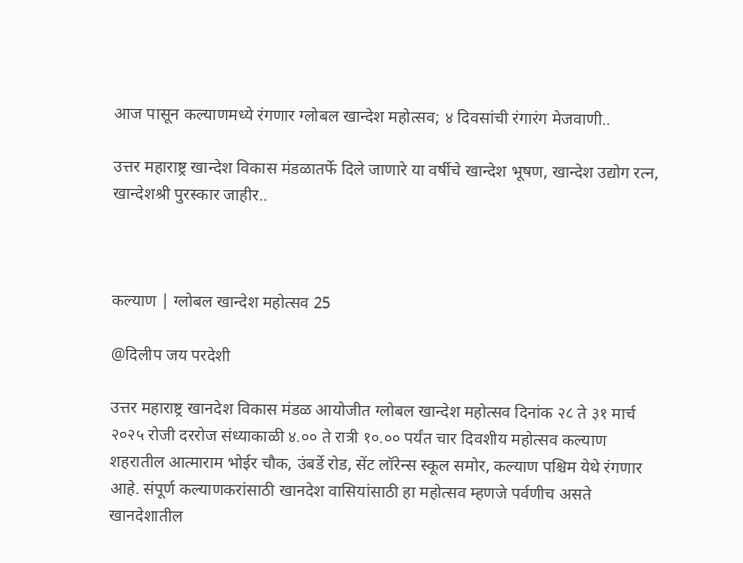आज पासून कल्याणमध्ये रंगणार ग्लोबल खान्देश महोत्सव; ४ दिवसांची रंगारंग मेजवाणी..

उत्तर महाराष्ट्र खान्देश विकास मंडळातर्फे दिले जाणारे या वर्षीचे खान्देश भूषण, खान्देश उद्योग रत्न, खान्देशश्री पुरस्कार जाहीर..



कल्याण | ग्लोबल खान्देश महोत्सव 25

@दिलीप जय परदेशी

उत्तर महाराष्ट्र खानदेश विकास मंडळ आयोजीत ग्लोबल खान्देश महोत्सव दिनांक २८ ते ३१ मार्च २०२५ रोजी दररोज संध्याकाळी ४.०० ते रात्री १०.०० पर्यंत चार दिवशीय महोत्सव कल्याण शहरातील आत्माराम भोईर चौक, उंबर्डे रोड, सेंट लॉरेन्स स्कूल समोर, कल्याण पश्चिम येथे रंगणार आहे. संपूर्ण कल्याणकरांसाठी खानदेश वासियांसाठी हा महोत्सव म्हणजे पर्वणीच असते खानदेशातील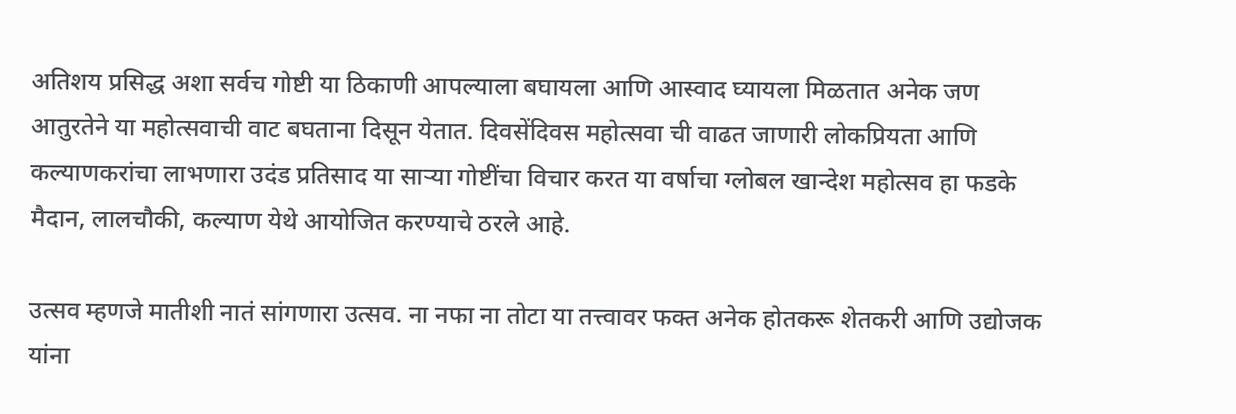अतिशय प्रसिद्ध अशा सर्वच गोष्टी या ठिकाणी आपल्याला बघायला आणि आस्वाद घ्यायला मिळतात अनेक जण आतुरतेने या महोत्सवाची वाट बघताना दिसून येतात. दिवसेंदिवस महोत्सवा ची वाढत जाणारी लोकप्रियता आणि कल्याणकरांचा लाभणारा उदंड प्रतिसाद या साऱ्या गोष्टींचा विचार करत या वर्षाचा ग्लोबल खान्देश महोत्सव हा फडके मैदान, लालचौकी, कल्याण येथे आयोजित करण्याचे ठरले आहे.

उत्सव म्हणजे मातीशी नातं सांगणारा उत्सव. ना नफा ना तोटा या तत्त्वावर फक्त अनेक होतकरू शेतकरी आणि उद्योजक यांना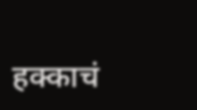हक्काचं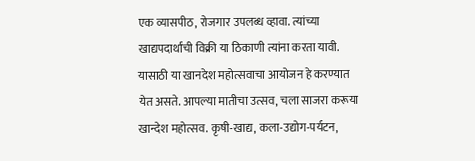एक व्यासपीठ, रोजगार उपलब्ध व्हावा. त्यांच्या खाद्यपदार्थांची विक्री या ठिकाणी त्यांना करता यावी. यासाठी या खानदेश महोत्सवाचा आयोजन हे करण्यात येत असते. आपल्या मातीचा उत्सव, चला साजरा करूया खान्देश महोत्सव. कृषी-खाद्य, कला-उद्योग-पर्यटन,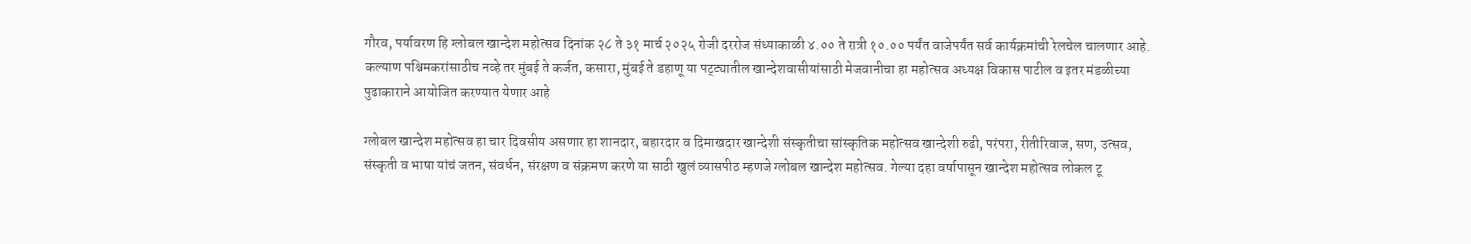गौरव, पर्यावरण हि ग्लोबल खान्देश महोत्सव दिनांक २८ ते ३१ मार्च २०२५ रोजी दररोज संध्याकाळी ४.०० ते रात्री १०.०० पर्यंत वाजेपर्यंत सर्व कार्यक्रमांची रेलचेल चालणार आहे.  कल्याण पश्चिमकरांसाठीच नव्हे तर मुंबई ते कर्जत, कसारा, मुंबई ते डहाणू या पट्ट्यातील खान्देशवासीयांसाठी मेजवानीचा हा महोत्सव अध्यक्ष विकास पाटील व इतर मंडळीच्या पुढाकाराने आयोजित करण्यात येणार आहे

ग्लोबल खान्देश महोत्सव हा चार दिवसीय असणार हा शानदार, बहारदार व दिमाखदार खान्देशी संस्कृतीचा सांस्कृतिक महोत्सव खान्देशी रुढी, परंपरा, रीतीरिवाज, सण, उत्सव, संस्कृती व भाषा यांचं जतन, संवर्धन, संरक्षण व संक्रमण करणे या साठी खुलं व्यासपीठ म्हणजे ग्लोबल खान्देश महोत्सव. गेल्या दहा वर्षापासून खान्देश महोत्सव लोकल टू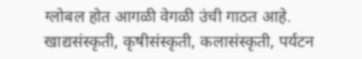ग्लोबल होत आगळी वेगळी उंची गाठत आहे. खाद्यसंस्कृती, कृषीसंस्कृती, कलासंस्कृती, पर्यटन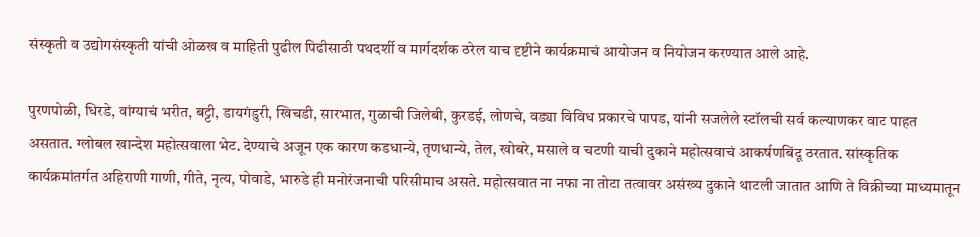संस्कृती व उद्योगसंस्कृती यांची ओळख व माहिती पुढील पिढीसाठी पथदर्शी व मार्गदर्शक ठरेल याच दृष्टीने कार्यक्रमाचं आयोजन व नियोजन करण्यात आले आहे.

पुरणपोळी, धिरडे, वांग्याचं भरीत, बट्टी, डायगंडुरी, खिचडी, सारभात, गुळाची जिलेबी, कुरडई, लोणचे, वड्या विविध प्रकारचे पापड, यांनी सजलेले स्टॉलची सर्व कल्याणकर वाट पाहत असतात. ग्लोबल खान्देश महोत्सवाला भेट. देण्याचे अजून एक कारण कडधान्ये, तृणधान्ये, तेल, खोबरे, मसाले व चटणी याची दुकाने महोत्सवाचं आकर्षणबिंदू ठरतात. सांस्कृतिक कार्यक्रमांतर्गत अहिराणी गाणी, गीते, नृत्य, पोवाडे, भारुडे ही मनोरंजनाची परिसीमाच असते. महोत्सवात ना नफा ना तोटा तत्वावर असंख्य दुकाने थाटली जातात आणि ते विक्रीच्या माध्यमातून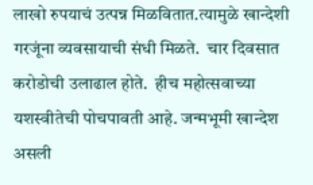लाखो रुपयाचं उत्पन्न मिळवितात.त्यामुळे खान्देशी गरजूंना व्यवसायाची संधी मिळते.  चार दिवसात करोडोची उलाढाल होते.  हीच महोत्सवाच्या यशस्वीतेची पोचपावती आहे. जन्मभूमी खान्देश असली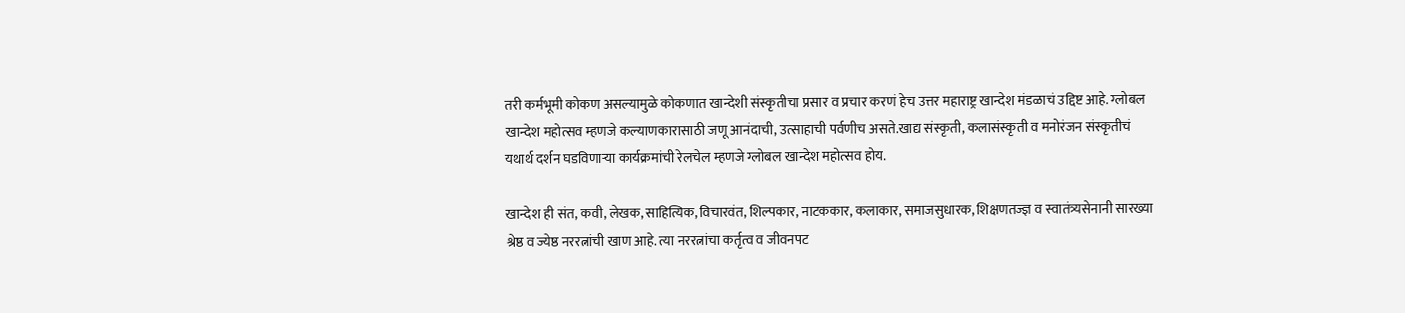तरी कर्मभूमी कोकण असल्यामुळे कोकणात खान्देशी संस्कृतीचा प्रसार व प्रचार करणं हेच उत्तर महाराष्ट्र खान्देश मंडळाचं उद्दिष्ट आहे. ग्लोबल खान्देश महोत्सव म्हणजे कल्याणकारासाठी जणू आनंदाची, उत्साहाची पर्वणीच असते.खाद्य संस्कृती, कलासंस्कृती व मनोरंजन संस्कृतीचं यथार्थ दर्शन घडविणाऱ्या कार्यक्रमांची रेलचेल म्हणजे ग्लोबल खान्देश महोत्सव होय.

खान्देश ही संत, कवी, लेखक, साहित्यिक, विचारवंत, शिल्पकार, नाटककार, कलाकार, समाजसुधारक, शिक्षणतज्ज्ञ व स्वातंत्र्यसेनानी सारख्या श्रेष्ठ व ज्येष्ठ नररत्नांची खाण आहे. त्या नररत्नांचा कर्तृत्व व जीवनपट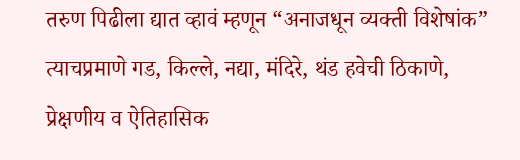तरुण पिढीला द्यात व्हावं म्हणून “अनाजधून व्यक्ती विशेषांक” त्याचप्रमाणे गड, किल्ले, नद्या, मंदिरे, थंड हवेची ठिकाणे, प्रेक्षणीय व ऐतिहासिक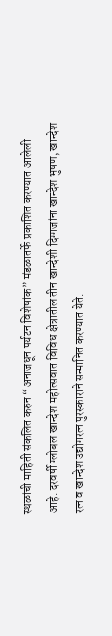स्थळांची माहिती संकलित करुन “अनाजधून पर्यटन विशेषांक” मंडळातर्फे प्रकाशित करण्यात आलेली आहे. दरवर्षी ग्लोबल खान्देश महोत्सवात विविध क्षेत्रातील तीन खान्देशी दिग्गजांना खान्देश भुषण, खान्देश रत्न व खान्देश उद्योगरत्न पुरस्काराने सन्मानित करण्यात येते.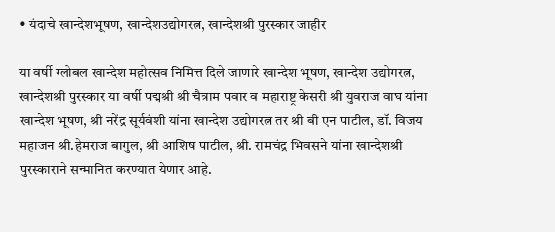• यंदाचे खान्देशभूषण, खान्देशउद्योगरत्न, खान्देशश्री पुरस्कार जाहीर

या वर्षी ग्लोबल खान्देश महोत्सव निमित्त दिले जाणारे खान्देश भूषण, खान्देश उद्योगरत्न, खान्देशश्री पुरस्कार या वर्षी पद्मश्री श्री चैत्राम पवार व महाराष्ट्र केसरी श्री युवराज वाघ यांना खान्देश भूषण, श्री नरेंद्र सूर्यवंशी यांना खान्देश उद्योगरत्न तर श्री बी एन पाटील, डॉ. विजय महाजन श्री.हेमराज बागुल, श्री आशिष पाटील, श्री. रामचंद्र भिवसने यांना खान्देशश्री पुरस्काराने सन्मानित करण्यात येणार आहे.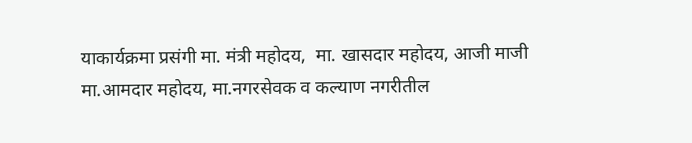याकार्यक्रमा प्रसंगी मा. मंत्री महोदय,  मा. खासदार महोदय, आजी माजी मा.आमदार महोदय, मा.नगरसेवक व कल्याण नगरीतील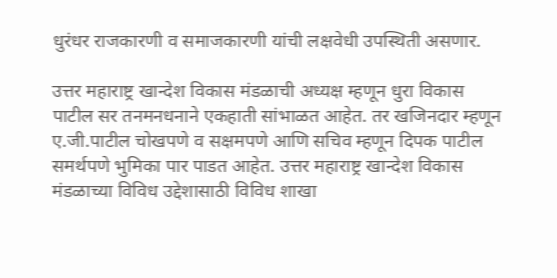धुरंधर राजकारणी व समाजकारणी यांची लक्षवेधी उपस्थिती असणार.

उत्तर महाराष्ट्र खान्देश विकास मंडळाची अध्यक्ष म्हणून धुरा विकास पाटील सर तनमनधनाने एकहाती सांभाळत आहेत. तर खजिनदार म्हणून ए.जी.पाटील चोखपणे व सक्षमपणे आणि सचिव म्हणून दिपक पाटील समर्थपणे भुमिका पार पाडत आहेत. उत्तर महाराष्ट्र खान्देश विकास मंडळाच्या विविध उद्देशासाठी विविध शाखा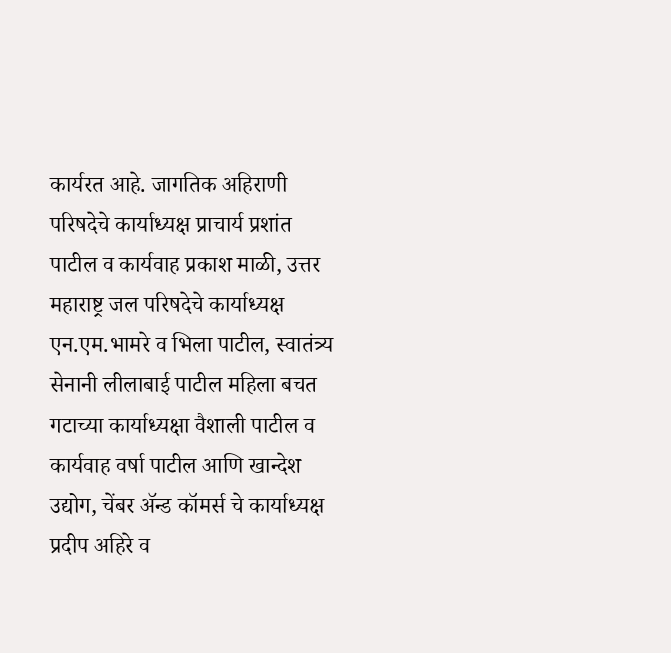कार्यरत आहे. जागतिक अहिराणी परिषदेचे कार्याध्यक्ष प्राचार्य प्रशांत पाटील व कार्यवाह प्रकाश माळी, उत्तर महाराष्ट्र जल परिषदेचे कार्याध्यक्ष एन.एम.भामरे व भिला पाटील, स्वातंत्र्य सेनानी लीलाबाई पाटील महिला बचत गटाच्या कार्याध्यक्षा वैशाली पाटील व कार्यवाह वर्षा पाटील आणि खान्देश उद्योग, चेंबर ॲन्ड कॉमर्स चे कार्याध्यक्ष प्रदीप अहिरे व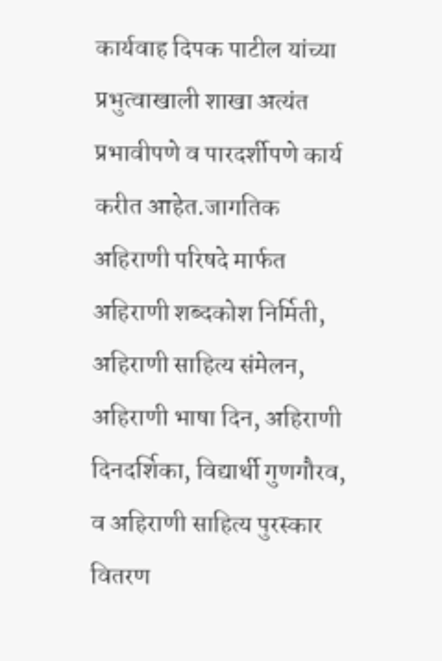कार्यवाह दिपक पाटील यांच्या प्रभुत्वाखाली शाखा अत्यंत प्रभावीपणे व पारदर्शीपणे कार्य करीत आहेत.जागतिक अहिराणी परिषदे मार्फत अहिराणी शब्दकोश निर्मिती, अहिराणी साहित्य संमेलन, अहिराणी भाषा दिन, अहिराणी दिनदर्शिका, विद्यार्थी गुणगौरव, व अहिराणी साहित्य पुरस्कार वितरण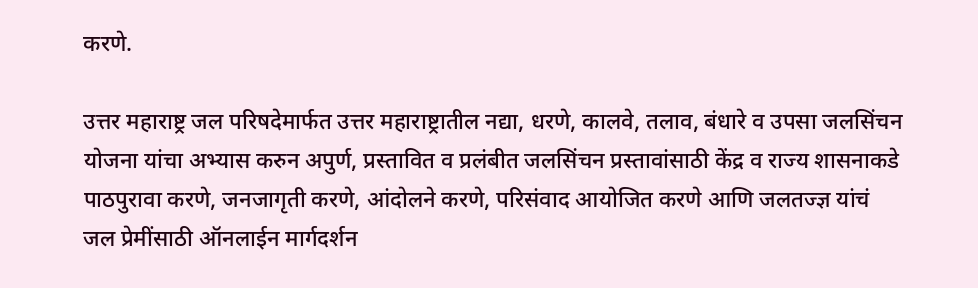करणे.

उत्तर महाराष्ट्र जल परिषदेमार्फत उत्तर महाराष्ट्रातील नद्या, धरणे, कालवे, तलाव, बंधारे व उपसा जलसिंचन योजना यांचा अभ्यास करुन अपुर्ण, प्रस्तावित व प्रलंबीत जलसिंचन प्रस्तावांसाठी केंद्र व राज्य शासनाकडे पाठपुरावा करणे, जनजागृती करणे, आंदोलने करणे, परिसंवाद आयोजित करणे आणि जलतज्ज्ञ यांचं जल प्रेमींसाठी ऑनलाईन मार्गदर्शन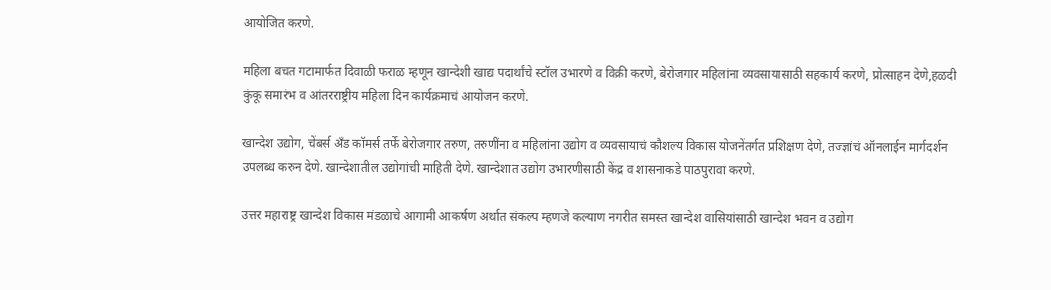आयोजित करणे.

महिला बचत गटामार्फत दिवाळी फराळ म्हणून खान्देशी खाद्य पदार्थांचे स्टॉल उभारणे व विक्री करणे, बेरोजगार महिलांना व्यवसायासाठी सहकार्य करणे, प्रोत्साहन देणे,हळदी कुंकू समारंभ व आंतरराष्ट्रीय महिला दिन कार्यक्रमाचं आयोजन करणे.

खान्देश उद्योग, चेंबर्स अँड कॉमर्स तर्फे बेरोजगार तरुण, तरुणींना व महिलांना उद्योग व व्यवसायाचं कौशल्य विकास योजनेंतर्गत प्रशिक्षण देणे, तज्ज्ञांचं ऑनलाईन मार्गदर्शन उपलब्ध करुन देणे. खान्देशातील उद्योगांची माहिती देणे. खान्देशात उद्योग उभारणीसाठी केंद्र व शासनाकडे पाठपुरावा करणे.

उत्तर महाराष्ट्र खान्देश विकास मंडळाचे आगामी आकर्षण अर्थात संकल्प म्हणजे कल्याण नगरीत समस्त खान्देश वासियांसाठी खान्देश भवन व उद्योग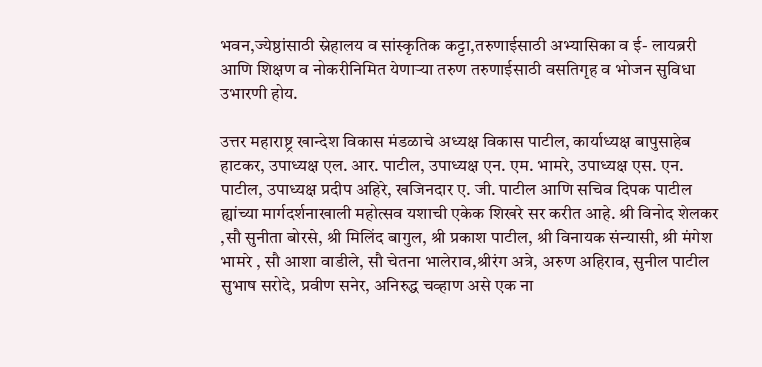भवन,ज्येष्ठांसाठी स्नेहालय व सांस्कृतिक कट्टा,तरुणाईसाठी अभ्यासिका व ई- लायब्ररी आणि शिक्षण व नोकरीनिमित येणाऱ्या तरुण तरुणाईसाठी वसतिगृह व भोजन सुविधा उभारणी होय.

उत्तर महाराष्ट्र खान्देश विकास मंडळाचे अध्यक्ष विकास पाटील, कार्याध्यक्ष बापुसाहेब हाटकर, उपाध्यक्ष एल. आर. पाटील, उपाध्यक्ष एन. एम. भामरे, उपाध्यक्ष एस. एन. पाटील, उपाध्यक्ष प्रदीप अहिरे, खजिनदार ए. जी. पाटील आणि सचिव दिपक पाटील ह्यांच्या मार्गदर्शनाखाली महोत्सव यशाची एकेक शिखरे सर करीत आहे. श्री विनोद शेलकर ,सौ सुनीता बोरसे, श्री मिलिंद बागुल, श्री प्रकाश पाटील, श्री विनायक संन्यासी, श्री मंगेश भामरे , सौ आशा वाडीले, सौ चेतना भालेराव,श्रीरंग अत्रे, अरुण अहिराव, सुनील पाटील सुभाष सरोदे, प्रवीण सनेर, अनिरुद्ध चव्हाण असे एक ना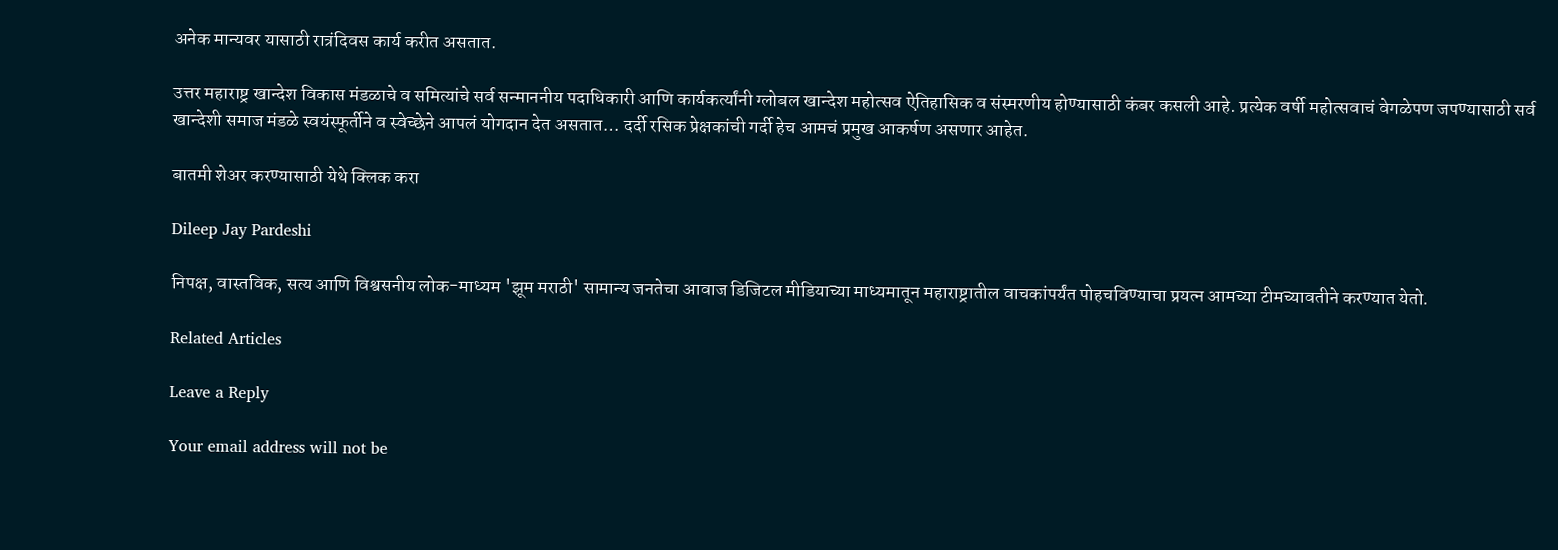अनेक मान्यवर यासाठी रात्रंदिवस कार्य करीत असतात.

उत्तर महाराष्ट्र खान्देश विकास मंडळाचे व समित्यांचे सर्व सन्माननीय पदाधिकारी आणि कार्यकर्त्यांनी ग्लोबल खान्देश महोत्सव ऐतिहासिक व संस्मरणीय होण्यासाठी कंबर कसली आहे. प्रत्येक वर्षी महोत्सवाचं वेगळेपण जपण्यासाठी सर्व खान्देशी समाज मंडळे स्वयंस्फूर्तीने व स्वेच्छेने आपलं योगदान देत असतात… दर्दी रसिक प्रेक्षकांची गर्दी हेच आमचं प्रमुख आकर्षण असणार आहेत.

बातमी शेअर करण्यासाठी येथे क्लिक करा

Dileep Jay Pardeshi

निपक्ष, वास्तविक, सत्य आणि विश्वसनीय लोक-माध्यम 'झूम मराठी' सामान्य जनतेचा आवाज डिजिटल मीडियाच्या माध्यमातून महाराष्ट्रातील वाचकांपर्यंत पोहचविण्याचा प्रयत्न आमच्या टीमच्यावतीने करण्यात येतो.

Related Articles

Leave a Reply

Your email address will not be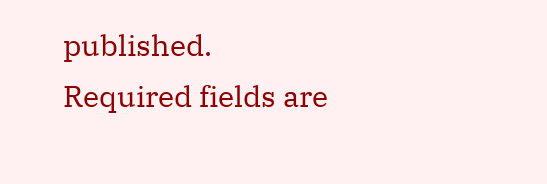published. Required fields are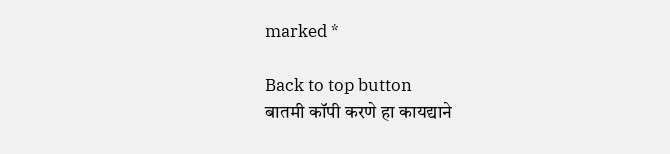marked *

Back to top button
बातमी कॉपी करणे हा कायद्याने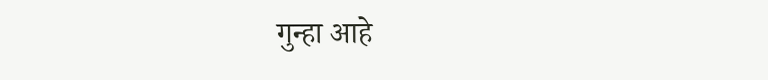गुन्हा आहे